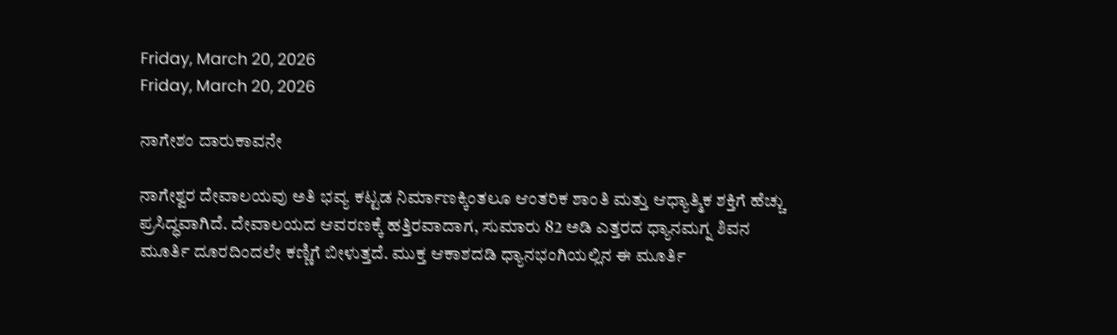Friday, March 20, 2026
Friday, March 20, 2026

ನಾಗೇಶಂ ದಾರುಕಾವನೇ

ನಾಗೇಶ್ವರ ದೇವಾಲಯವು ಅತಿ ಭವ್ಯ ಕಟ್ಟಡ ನಿರ್ಮಾಣಕ್ಕಿಂತಲೂ ಆಂತರಿಕ ಶಾಂತಿ ಮತ್ತು ಆಧ್ಯಾತ್ಮಿಕ ಶಕ್ತಿಗೆ ಹೆಚ್ಚು ಪ್ರಸಿದ್ಧವಾಗಿದೆ. ದೇವಾಲಯದ ಆವರಣಕ್ಕೆ ಹತ್ತಿರವಾದಾಗ, ಸುಮಾರು 82 ಅಡಿ ಎತ್ತರದ ಧ್ಯಾನಮಗ್ನ ಶಿವನ ಮೂರ್ತಿ ದೂರದಿಂದಲೇ ಕಣ್ಣಿಗೆ ಬೀಳುತ್ತದೆ. ಮುಕ್ತ ಆಕಾಶದಡಿ ಧ್ಯಾನಭಂಗಿಯಲ್ಲಿನ ಈ ಮೂರ್ತಿ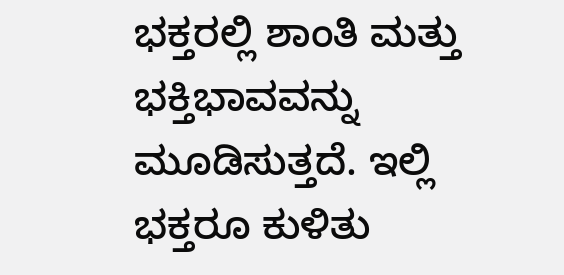ಭಕ್ತರಲ್ಲಿ ಶಾಂತಿ ಮತ್ತು ಭಕ್ತಿಭಾವವನ್ನು ಮೂಡಿಸುತ್ತದೆ. ಇಲ್ಲಿ ಭಕ್ತರೂ ಕುಳಿತು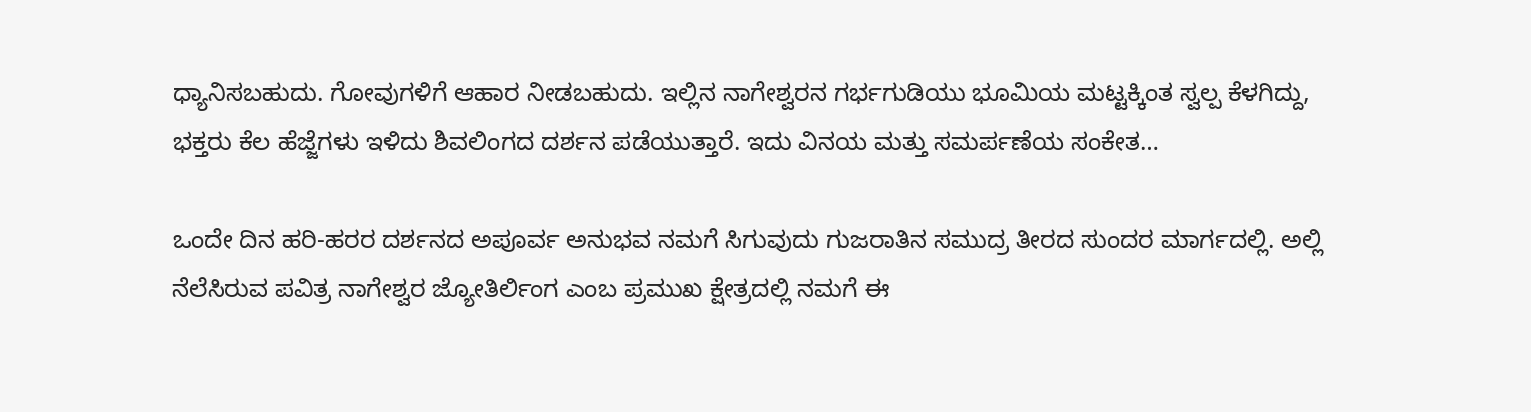ಧ್ಯಾನಿಸಬಹುದು. ಗೋವುಗಳಿಗೆ ಆಹಾರ ನೀಡಬಹುದು. ಇಲ್ಲಿನ ನಾಗೇಶ್ವರನ ಗರ್ಭಗುಡಿಯು ಭೂಮಿಯ ಮಟ್ಟಕ್ಕಿಂತ ಸ್ವಲ್ಪ ಕೆಳಗಿದ್ದು, ಭಕ್ತರು ಕೆಲ ಹೆಜ್ಜೆಗಳು ಇಳಿದು ಶಿವಲಿಂಗದ ದರ್ಶನ ಪಡೆಯುತ್ತಾರೆ. ಇದು ವಿನಯ ಮತ್ತು ಸಮರ್ಪಣೆಯ ಸಂಕೇತ…

ಒಂದೇ ದಿನ ಹರಿ-ಹರರ ದರ್ಶನದ ಅಪೂರ್ವ ಅನುಭವ ನಮಗೆ ಸಿಗುವುದು ಗುಜರಾತಿನ ಸಮುದ್ರ ತೀರದ ಸುಂದರ ಮಾರ್ಗದಲ್ಲಿ. ಅಲ್ಲಿ ನೆಲೆಸಿರುವ ಪವಿತ್ರ ನಾಗೇಶ್ವರ ಜ್ಯೋತಿರ್ಲಿಂಗ ಎಂಬ ಪ್ರಮುಖ ಕ್ಷೇತ್ರದಲ್ಲಿ ನಮಗೆ ಈ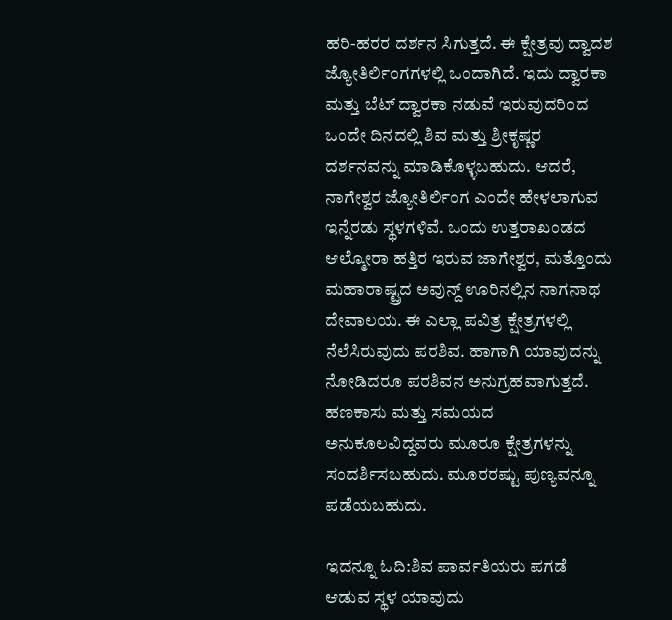ಹರಿ-ಹರರ ದರ್ಶನ ಸಿಗುತ್ತದೆ. ಈ ಕ್ಷೇತ್ರವು ದ್ವಾದಶ ಜ್ಯೋತಿರ್ಲಿಂಗಗಳಲ್ಲಿ ಒಂದಾಗಿದೆ. ಇದು ದ್ವಾರಕಾ ಮತ್ತು ಬೆಟ್ ದ್ವಾರಕಾ ನಡುವೆ ಇರುವುದರಿಂದ ಒಂದೇ ದಿನದಲ್ಲಿ ಶಿವ ಮತ್ತು ಶ್ರೀಕೃಷ್ಣರ ದರ್ಶನವನ್ನು ಮಾಡಿಕೊಳ್ಳಬಹುದು. ಆದರೆ, ನಾಗೇಶ್ವರ ಜ್ಯೋತಿರ್ಲಿಂಗ ಎಂದೇ ಹೇಳಲಾಗುವ ಇನ್ನೆರಡು ಸ್ಥಳಗಳಿವೆ. ಒಂದು ಉತ್ತರಾಖಂಡದ ಆಲ್ಮೋರಾ ಹತ್ತಿರ ಇರುವ ಜಾಗೇಶ್ವರ, ಮತ್ತೊಂದು ಮಹಾರಾಷ್ಟ್ರದ ಅವುನ್ದ್ ಊರಿನಲ್ಲಿನ ನಾಗನಾಥ ದೇವಾಲಯ. ಈ ಎಲ್ಲಾ ಪವಿತ್ರ ಕ್ಷೇತ್ರಗಳಲ್ಲಿ ನೆಲೆಸಿರುವುದು ಪರಶಿವ. ಹಾಗಾಗಿ ಯಾವುದನ್ನು ನೋಡಿದರೂ ಪರಶಿವನ ಅನುಗ್ರಹವಾಗುತ್ತದೆ. ಹಣಕಾಸು ಮತ್ತು ಸಮಯದ ಅನುಕೂಲವಿದ್ದವರು ಮೂರೂ ಕ್ಷೇತ್ರಗಳನ್ನು ಸಂದರ್ಶಿಸಬಹುದು. ಮೂರರಷ್ಟು ಪುಣ್ಯವನ್ನೂ ಪಡೆಯಬಹುದು.

ಇದನ್ನೂ ಓದಿ:ಶಿವ ಪಾರ್ವತಿಯರು ಪಗಡೆ ಆಡುವ ಸ್ಥಳ ಯಾವುದು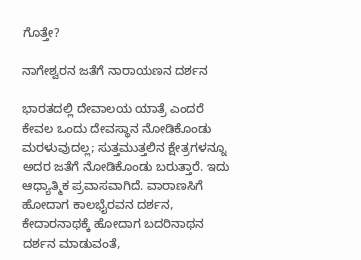ಗೊತ್ತೇ?

ನಾಗೇಶ್ವರನ ಜತೆಗೆ ನಾರಾಯಣನ ದರ್ಶನ

ಭಾರತದಲ್ಲಿ ದೇವಾಲಯ ಯಾತ್ರೆ ಎಂದರೆ ಕೇವಲ ಒಂದು ದೇವಸ್ಥಾನ ನೋಡಿಕೊಂಡು ಮರಳುವುದಲ್ಲ; ಸುತ್ತಮುತ್ತಲಿನ ಕ್ಷೇತ್ರಗಳನ್ನೂ ಅದರ ಜತೆಗೆ ನೋಡಿಕೊಂಡು ಬರುತ್ತಾರೆ. ಇದು ಆಧ್ಯಾತ್ಮಿಕ ಪ್ರವಾಸವಾಗಿದೆ. ವಾರಾಣಸಿಗೆ ಹೋದಾಗ ಕಾಲಭೈರವನ ದರ್ಶನ, ಕೇದಾರನಾಥಕ್ಕೆ ಹೋದಾಗ ಬದರಿನಾಥನ ದರ್ಶನ ಮಾಡುವಂತೆ,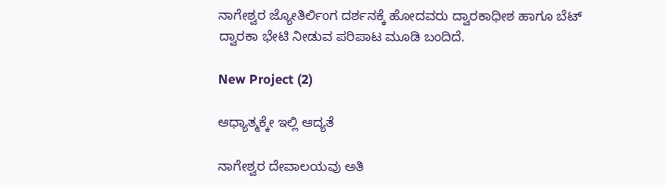ನಾಗೇಶ್ವರ ಜ್ಯೋತಿರ್ಲಿಂಗ ದರ್ಶನಕ್ಕೆ ಹೋದವರು ದ್ವಾರಕಾಧೀಶ ಹಾಗೂ ಬೆಟ್ ದ್ವಾರಕಾ ಭೇಟಿ ನೀಡುವ ಪರಿಪಾಟ ಮೂಡಿ ಬಂದಿದೆ.

New Project (2)

ಆಧ್ಯಾತ್ಮಕ್ಕೇ ಇಲ್ಲಿ ಆದ್ಯತೆ

ನಾಗೇಶ್ವರ ದೇವಾಲಯವು ಅತಿ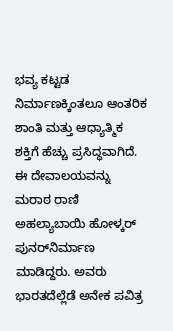ಭವ್ಯ ಕಟ್ಟಡ ನಿರ್ಮಾಣಕ್ಕಿಂತಲೂ ಆಂತರಿಕ ಶಾಂತಿ ಮತ್ತು ಆಧ್ಯಾತ್ಮಿಕ ಶಕ್ತಿಗೆ ಹೆಚ್ಚು ಪ್ರಸಿದ್ಧವಾಗಿದೆ. ಈ ದೇವಾಲಯವನ್ನು ಮರಾಠ ರಾಣಿ ಅಹಲ್ಯಾಬಾಯಿ ಹೋಳ್ಕರ್ ಪುನರ್‌ನಿರ್ಮಾಣ ಮಾಡಿದ್ದರು. ಅವರು ಭಾರತದೆಲ್ಲೆಡೆ ಅನೇಕ ಪವಿತ್ರ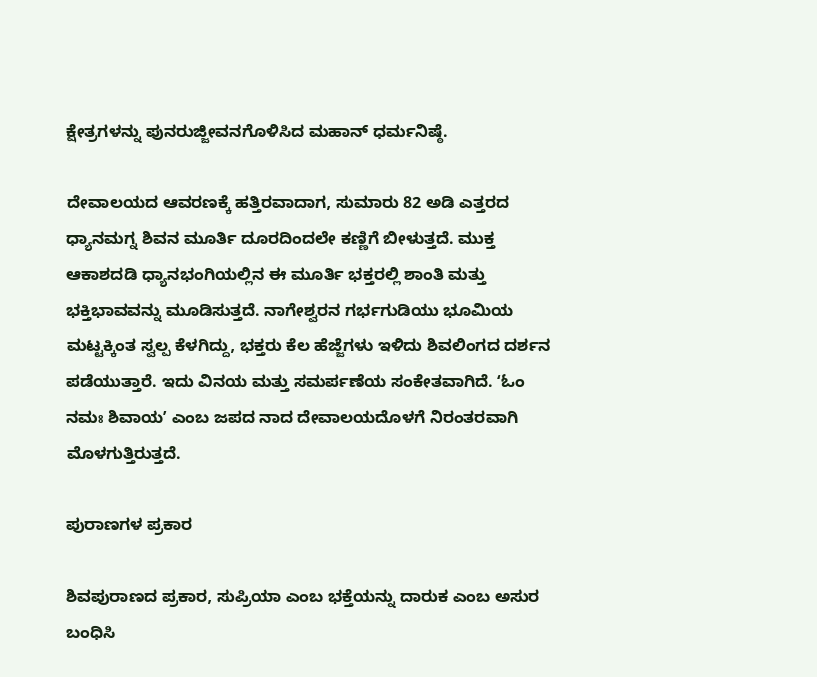ಕ್ಷೇತ್ರಗಳನ್ನು ಪುನರುಜ್ಜೀವನಗೊಳಿಸಿದ ಮಹಾನ್ ಧರ್ಮನಿಷ್ಠೆ.

ದೇವಾಲಯದ ಆವರಣಕ್ಕೆ ಹತ್ತಿರವಾದಾಗ, ಸುಮಾರು 82 ಅಡಿ ಎತ್ತರದ ಧ್ಯಾನಮಗ್ನ ಶಿವನ ಮೂರ್ತಿ ದೂರದಿಂದಲೇ ಕಣ್ಣಿಗೆ ಬೀಳುತ್ತದೆ. ಮುಕ್ತ ಆಕಾಶದಡಿ ಧ್ಯಾನಭಂಗಿಯಲ್ಲಿನ ಈ ಮೂರ್ತಿ ಭಕ್ತರಲ್ಲಿ ಶಾಂತಿ ಮತ್ತು ಭಕ್ತಿಭಾವವನ್ನು ಮೂಡಿಸುತ್ತದೆ. ನಾಗೇಶ್ವರನ ಗರ್ಭಗುಡಿಯು ಭೂಮಿಯ ಮಟ್ಟಕ್ಕಿಂತ ಸ್ವಲ್ಪ ಕೆಳಗಿದ್ದು, ಭಕ್ತರು ಕೆಲ ಹೆಜ್ಜೆಗಳು ಇಳಿದು ಶಿವಲಿಂಗದ ದರ್ಶನ ಪಡೆಯುತ್ತಾರೆ. ಇದು ವಿನಯ ಮತ್ತು ಸಮರ್ಪಣೆಯ ಸಂಕೇತವಾಗಿದೆ. ʻಓಂ ನಮಃ ಶಿವಾಯʼ ಎಂಬ ಜಪದ ನಾದ ದೇವಾಲಯದೊಳಗೆ ನಿರಂತರವಾಗಿ ಮೊಳಗುತ್ತಿರುತ್ತದೆ.

ಪುರಾಣಗಳ ಪ್ರಕಾರ

ಶಿವಪುರಾಣದ ಪ್ರಕಾರ, ಸುಪ್ರಿಯಾ ಎಂಬ ಭಕ್ತೆಯನ್ನು ದಾರುಕ ಎಂಬ ಅಸುರ ಬಂಧಿಸಿ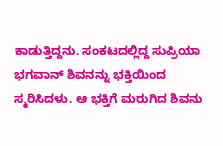ಕಾಡುತ್ತಿದ್ದನು. ಸಂಕಟದಲ್ಲಿದ್ದ ಸುಪ್ರಿಯಾ ಭಗವಾನ್ ಶಿವನನ್ನು ಭಕ್ತಿಯಿಂದ ಸ್ಮರಿಸಿದಳು. ಆ ಭಕ್ತಿಗೆ ಮರುಗಿದ ಶಿವನು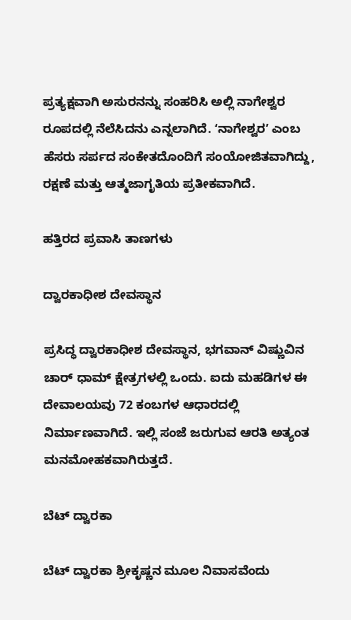ಪ್ರತ್ಯಕ್ಷವಾಗಿ ಅಸುರನನ್ನು ಸಂಹರಿಸಿ ಅಲ್ಲಿ ನಾಗೇಶ್ವರ ರೂಪದಲ್ಲಿ ನೆಲೆಸಿದನು ಎನ್ನಲಾಗಿದೆ. ʻನಾಗೇಶ್ವರʼ ಎಂಬ ಹೆಸರು ಸರ್ಪದ ಸಂಕೇತದೊಂದಿಗೆ ಸಂಯೋಜಿತವಾಗಿದ್ದು, ರಕ್ಷಣೆ ಮತ್ತು ಆತ್ಮಜಾಗೃತಿಯ ಪ್ರತೀಕವಾಗಿದೆ.

ಹತ್ತಿರದ ಪ್ರವಾಸಿ ತಾಣಗಳು

ದ್ವಾರಕಾಧೀಶ ದೇವಸ್ಥಾನ

ಪ್ರಸಿದ್ಧ ದ್ವಾರಕಾಧೀಶ ದೇವಸ್ಥಾನ, ಭಗವಾನ್ ವಿಷ್ಣುವಿನ ಚಾರ್ ಧಾಮ್ ಕ್ಷೇತ್ರಗಳಲ್ಲಿ ಒಂದು. ಐದು ಮಹಡಿಗಳ ಈ ದೇವಾಲಯವು 72 ಕಂಬಗಳ ಆಧಾರದಲ್ಲಿ ನಿರ್ಮಾಣವಾಗಿದೆ. ಇಲ್ಲಿ ಸಂಜೆ ಜರುಗುವ ಆರತಿ ಅತ್ಯಂತ ಮನಮೋಹಕವಾಗಿರುತ್ತದೆ.

ಬೆಟ್ ದ್ವಾರಕಾ

ಬೆಟ್ ದ್ವಾರಕಾ ಶ್ರೀಕೃಷ್ಣನ ಮೂಲ ನಿವಾಸವೆಂದು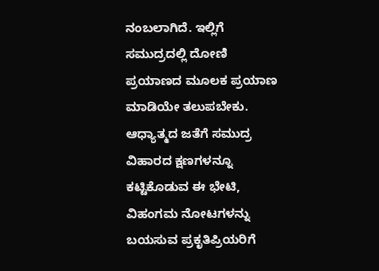ನಂಬಲಾಗಿದೆ. ಇಲ್ಲಿಗೆ ಸಮುದ್ರದಲ್ಲಿ ದೋಣಿ ಪ್ರಯಾಣದ ಮೂಲಕ ಪ್ರಯಾಣ ಮಾಡಿಯೇ ತಲುಪಬೇಕು. ಆಧ್ಯಾತ್ಮದ ಜತೆಗೆ ಸಮುದ್ರ ವಿಹಾರದ ಕ್ಷಣಗಳನ್ನೂ ಕಟ್ಟಿಕೊಡುವ ಈ ಭೇಟಿ, ವಿಹಂಗಮ ನೋಟಗಳನ್ನು ಬಯಸುವ ಪ್ರಕೃತಿಪ್ರಿಯರಿಗೆ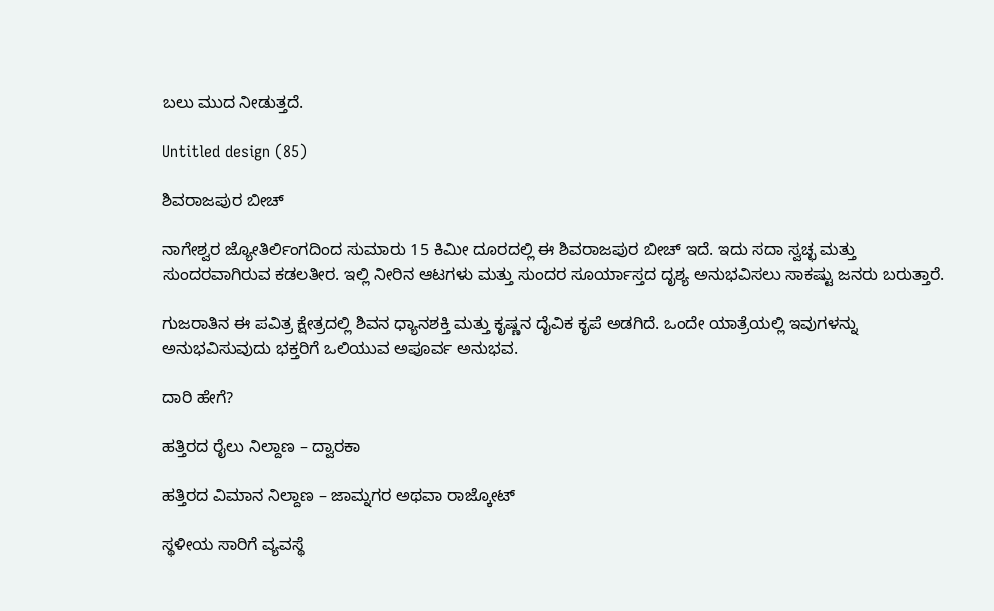ಬಲು ಮುದ ನೀಡುತ್ತದೆ.

Untitled design (85)

ಶಿವರಾಜಪುರ ಬೀಚ್

ನಾಗೇಶ್ವರ ಜ್ಯೋತಿರ್ಲಿಂಗದಿಂದ ಸುಮಾರು 15 ಕಿಮೀ ದೂರದಲ್ಲಿ ಈ ಶಿವರಾಜಪುರ ಬೀಚ್ ಇದೆ. ಇದು ಸದಾ ಸ್ವಚ್ಛ ಮತ್ತು ಸುಂದರವಾಗಿರುವ ಕಡಲತೀರ. ಇಲ್ಲಿ ನೀರಿನ ಆಟಗಳು ಮತ್ತು ಸುಂದರ ಸೂರ್ಯಾಸ್ತದ ದೃಶ್ಯ ಅನುಭವಿಸಲು ಸಾಕಷ್ಟು ಜನರು ಬರುತ್ತಾರೆ.

ಗುಜರಾತಿನ ಈ ಪವಿತ್ರ ಕ್ಷೇತ್ರದಲ್ಲಿ ಶಿವನ ಧ್ಯಾನಶಕ್ತಿ ಮತ್ತು ಕೃಷ್ಣನ ದೈವಿಕ ಕೃಪೆ ಅಡಗಿದೆ. ಒಂದೇ ಯಾತ್ರೆಯಲ್ಲಿ ಇವುಗಳನ್ನು ಅನುಭವಿಸುವುದು ಭಕ್ತರಿಗೆ ಒಲಿಯುವ ಅಪೂರ್ವ ಅನುಭವ.

ದಾರಿ ಹೇಗೆ?

ಹತ್ತಿರದ ರೈಲು ನಿಲ್ದಾಣ – ದ್ವಾರಕಾ

ಹತ್ತಿರದ ವಿಮಾನ ನಿಲ್ದಾಣ – ಜಾಮ್ನಗರ ಅಥವಾ ರಾಜ್ಕೋಟ್

ಸ್ಥಳೀಯ ಸಾರಿಗೆ ವ್ಯವಸ್ಥೆ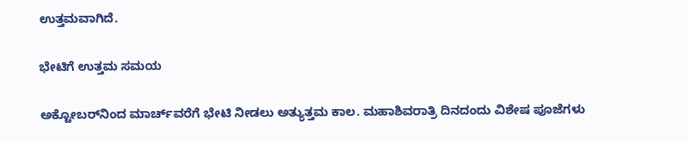ಉತ್ತಮವಾಗಿದೆ.

ಭೇಟಿಗೆ ಉತ್ತಮ ಸಮಯ

ಅಕ್ಟೋಬರ್‌ನಿಂದ ಮಾರ್ಚ್‌ವರೆಗೆ ಭೇಟಿ ನೀಡಲು ಅತ್ಯುತ್ತಮ ಕಾಲ. ಮಹಾಶಿವರಾತ್ರಿ ದಿನದಂದು ವಿಶೇಷ ಪೂಜೆಗಳು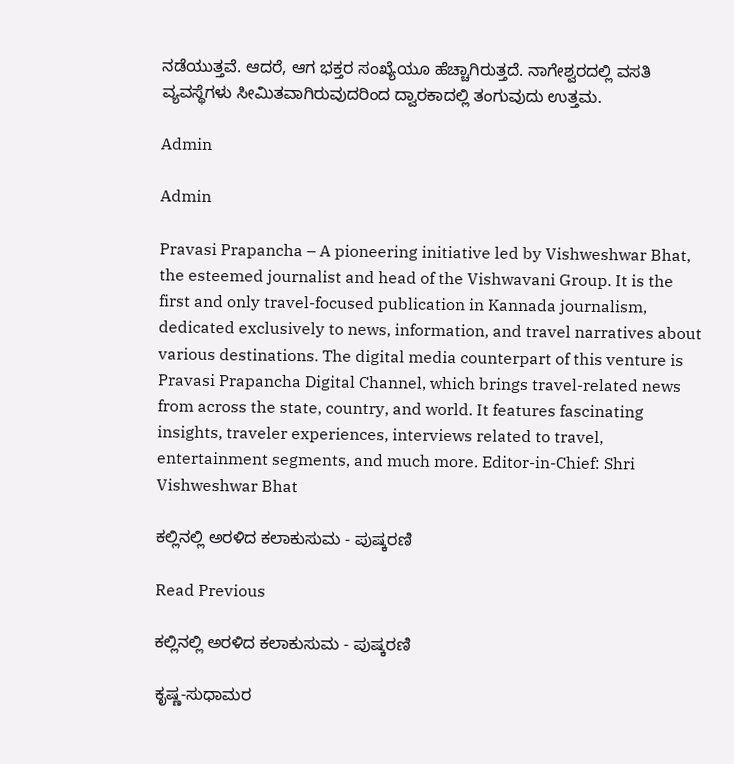ನಡೆಯುತ್ತವೆ. ಆದರೆ, ಆಗ ಭಕ್ತರ ಸಂಖ್ಯೆಯೂ ಹೆಚ್ಚಾಗಿರುತ್ತದೆ. ನಾಗೇಶ್ವರದಲ್ಲಿ ವಸತಿ ವ್ಯವಸ್ಥೆಗಳು ಸೀಮಿತವಾಗಿರುವುದರಿಂದ ದ್ವಾರಕಾದಲ್ಲಿ ತಂಗುವುದು ಉತ್ತಮ.

Admin

Admin

Pravasi Prapancha – A pioneering initiative led by Vishweshwar Bhat, the esteemed journalist and head of the Vishwavani Group. It is the first and only travel-focused publication in Kannada journalism, dedicated exclusively to news, information, and travel narratives about various destinations. The digital media counterpart of this venture is Pravasi Prapancha Digital Channel, which brings travel-related news from across the state, country, and world. It features fascinating insights, traveler experiences, interviews related to travel, entertainment segments, and much more. Editor-in-Chief: Shri Vishweshwar Bhat

ಕಲ್ಲಿನಲ್ಲಿ ಅರಳಿದ ಕಲಾಕುಸುಮ - ಪುಷ್ಕರಣಿ

Read Previous

ಕಲ್ಲಿನಲ್ಲಿ ಅರಳಿದ ಕಲಾಕುಸುಮ - ಪುಷ್ಕರಣಿ

ಕೃಷ್ಣ-ಸುಧಾಮರ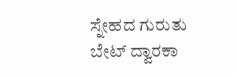ಸ್ನೇಹದ ಗುರುತು ಬೇಟ್ ದ್ವಾರಕಾ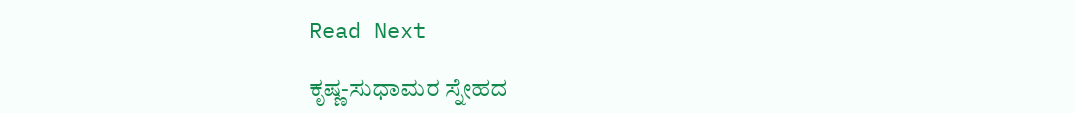Read Next

ಕೃಷ್ಣ-ಸುಧಾಮರ ಸ್ನೇಹದ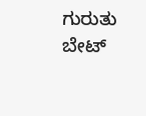ಗುರುತು ಬೇಟ್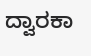ದ್ವಾರಕಾ